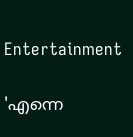Entertainment

'എന്നെ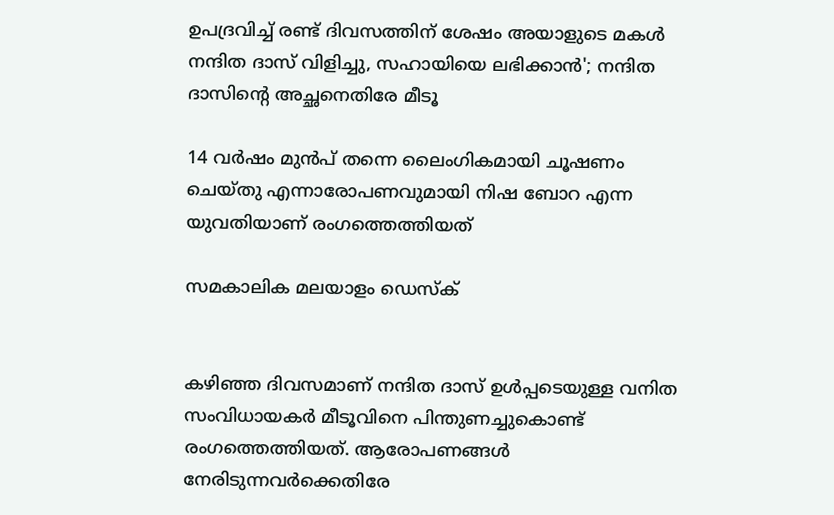ഉപദ്രവിച്ച് രണ്ട് ദിവസത്തിന് ശേഷം അയാളുടെ മകള്‍ നന്ദിത ദാസ് വിളിച്ചു, സഹായിയെ ലഭിക്കാന്‍'; നന്ദിത ദാസിന്റെ അച്ഛനെതിരേ മീടൂ

14 വര്‍ഷം മുന്‍പ് തന്നെ ലൈംഗികമായി ചൂഷണം ചെയ്തു എന്നാരോപണവുമായി നിഷ ബോറ എന്ന യുവതിയാണ് രംഗത്തെത്തിയത്

സമകാലിക മലയാളം ഡെസ്ക്


കഴിഞ്ഞ ദിവസമാണ് നന്ദിത ദാസ് ഉള്‍പ്പടെയുള്ള വനിത സംവിധായകര്‍ മീടൂവിനെ പിന്തുണച്ചുകൊണ്ട് രംഗത്തെത്തിയത്. ആരോപണങ്ങള്‍ നേരിടുന്നവര്‍ക്കെതിരേ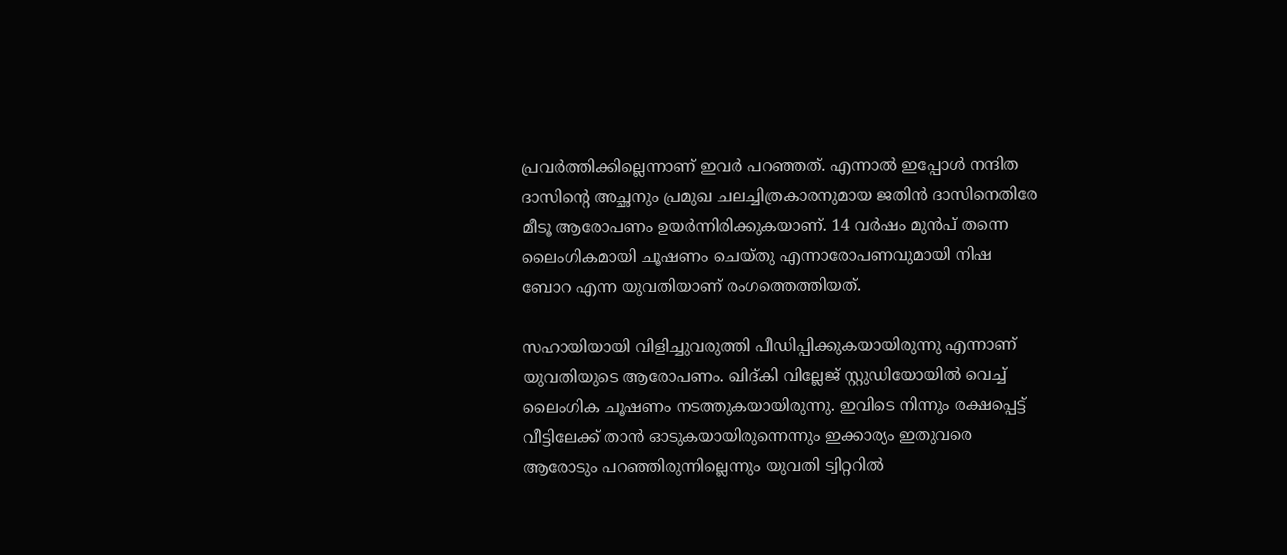പ്രവര്‍ത്തിക്കില്ലെന്നാണ് ഇവര്‍ പറഞ്ഞത്. എന്നാല്‍ ഇപ്പോള്‍ നന്ദിത ദാസിന്റെ അച്ഛനും പ്രമുഖ ചലച്ചിത്രകാരനുമായ ജതിന്‍ ദാസിനെതിരേ മീടൂ ആരോപണം ഉയര്‍ന്നിരിക്കുകയാണ്. 14 വര്‍ഷം മുന്‍പ് തന്നെ ലൈംഗികമായി ചൂഷണം ചെയ്തു എന്നാരോപണവുമായി നിഷ ബോറ എന്ന യുവതിയാണ് രംഗത്തെത്തിയത്.

സഹായിയായി വിളിച്ചുവരുത്തി പീഡിപ്പിക്കുകയായിരുന്നു എന്നാണ് യുവതിയുടെ ആരോപണം. ഖിദ്കി വില്ലേജ് സ്റ്റുഡിയോയില്‍ വെച്ച് ലൈംഗിക ചൂഷണം നടത്തുകയായിരുന്നു. ഇവിടെ നിന്നും രക്ഷപ്പെട്ട് വീട്ടിലേക്ക് താന്‍ ഓടുകയായിരുന്നെന്നും ഇക്കാര്യം ഇതുവരെ ആരോടും പറഞ്ഞിരുന്നില്ലെന്നും യുവതി ട്വിറ്ററില്‍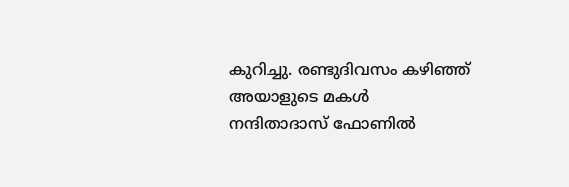കുറിച്ചു. രണ്ടുദിവസം കഴിഞ്ഞ് അയാളുടെ മകള്‍ നന്ദിതാദാസ് ഫോണില്‍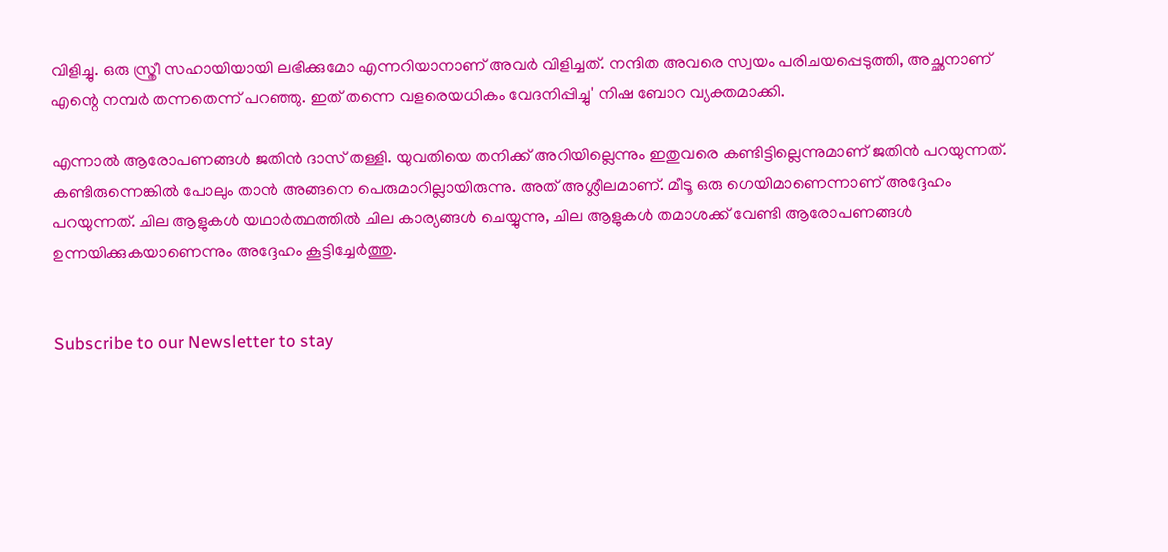വിളിച്ചു. ഒരു സ്ത്രീ സഹായിയായി ലഭിക്കുമോ എന്നറിയാനാണ് അവര്‍ വിളിച്ചത്. നന്ദിത അവരെ സ്വയം പരിചയപ്പെടുത്തി, അച്ഛനാണ് എന്റെ നമ്പര്‍ തന്നതെന്ന് പറഞ്ഞു. ഇത് തന്നെ വളരെയധികം വേദനിപ്പിച്ചു' നിഷ ബോറ വ്യക്തമാക്കി.

എന്നാല്‍ ആരോപണങ്ങള്‍ ജതിന്‍ ദാസ് തള്ളി. യുവതിയെ തനിക്ക് അറിയില്ലെന്നും ഇതുവരെ കണ്ടിട്ടില്ലെന്നുമാണ് ജതിന്‍ പറയുന്നത്. കണ്ടിരുന്നെങ്കില്‍ പോലും താന്‍ അങ്ങനെ പെരുമാറില്ലായിരുന്നു. അത് അശ്ലീലമാണ്. മീടൂ ഒരു ഗെയിമാണെന്നാണ് അദ്ദേഹം പറയുന്നത്. ചില ആളുകള്‍ യഥാര്‍ത്ഥത്തില്‍ ചില കാര്യങ്ങള്‍ ചെയ്യുന്നു, ചില ആളുകള്‍ തമാശക്ക് വേണ്ടി ആരോപണങ്ങള്‍ ഉന്നയിക്കുകയാണെന്നും അദ്ദേഹം കൂട്ടിച്ചേര്‍ത്തു.


Subscribe to our Newsletter to stay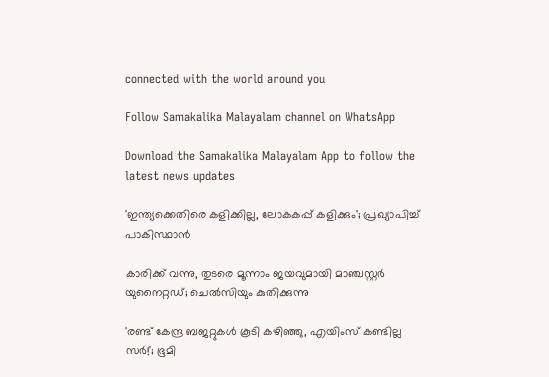connected with the world around you

Follow Samakalika Malayalam channel on WhatsApp

Download the Samakalika Malayalam App to follow the latest news updates

'ഇന്ത്യക്കെതിരെ കളിക്കില്ല, ലോകകപ്പ് കളിക്കും'; പ്രഖ്യാപിച്ച് പാകിസ്ഥാന്‍

കാരിക്ക് വന്നു, തുടരെ മൂന്നാം ജയവുമായി മാഞ്ചസ്റ്റര്‍ യുനൈറ്റഡ്; ചെല്‍സിയും കുതിക്കുന്നു

'രണ്ട് കേന്ദ്ര ബജറ്റുകള്‍ കൂടി കഴിഞ്ഞു, എയിംസ് കണ്ടില്ല സര്‍!'; ഭൂമി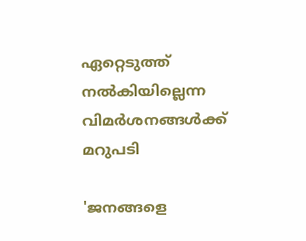ഏറ്റെടുത്ത് നല്‍കിയില്ലെന്ന വിമര്‍ശനങ്ങള്‍ക്ക് മറുപടി

'ജനങ്ങളെ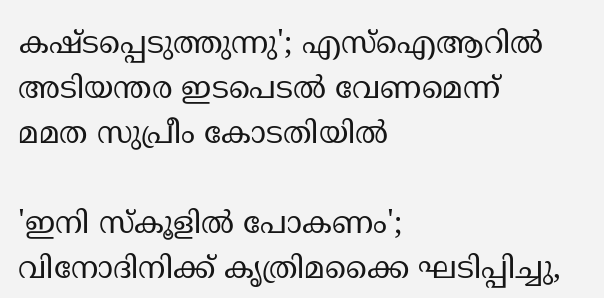കഷ്ടപ്പെടുത്തുന്നു'; എസ്ഐആറിൽ അടിയന്തര ഇടപെടൽ വേണമെന്ന് മമത സുപ്രീം കോടതിയിൽ

'ഇനി സ്‌കൂളില്‍ പോകണം'; വിനോദിനിക്ക് കൃത്രിമക്കൈ ഘടിപ്പിച്ചു,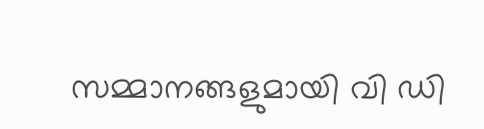സമ്മാനങ്ങളുമായി വി ഡി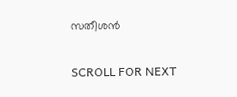സതീശന്‍

SCROLL FOR NEXT